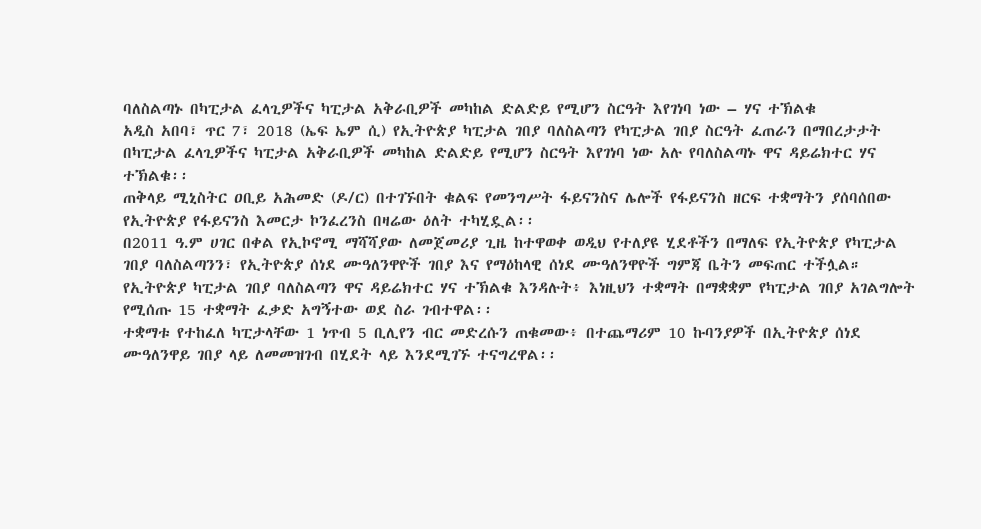ባለስልጣኑ በካፒታል ፈላጊዎችና ካፒታል አቅራቢዎች መካከል ድልድይ የሚሆን ስርዓት እየገነባ ነው – ሃና ተኽልቁ
አዲስ አበባ፣ ጥር 7፣ 2018 (ኤፍ ኤም ሲ) የኢትዮጵያ ካፒታል ገበያ ባለስልጣን የካፒታል ገበያ ስርዓት ፈጠራን በማበረታታት በካፒታል ፈላጊዎችና ካፒታል አቅራቢዎች መካከል ድልድይ የሚሆን ስርዓት እየገነባ ነው አሉ የባለስልጣኑ ዋና ዳይሬክተር ሃና ተኽልቁ፡፡
ጠቅላይ ሚኒስትር ዐቢይ አሕመድ (ዶ/ር) በተገኙበት ቁልፍ የመንግሥት ፋይናንስና ሌሎች የፋይናንስ ዘርፍ ተቋማትን ያሰባሰበው የኢትዮጵያ የፋይናንስ እመርታ ኮንፈረንስ በዛሬው ዕለት ተካሂዷል፡፡
በ2011 ዓ.ም ሀገር በቀል የኢኮኖሚ ማሻሻያው ለመጀመሪያ ጊዜ ከተዋወቀ ወዲህ የተለያዩ ሂደቶችን በማለፍ የኢትዮጵያ የካፒታል ገበያ ባለስልጣንን፣ የኢትዮጵያ ሰነደ ሙዓለንዋዮች ገበያ እና የማዕከላዊ ሰነደ ሙዓለንዋዮች ግምጃ ቤትን መፍጠር ተችሏል።
የኢትዮጵያ ካፒታል ገበያ ባለስልጣን ዋና ዳይሬክተር ሃና ተኽልቁ እንዳሉት፥ እነዚህን ተቋማት በማቋቋም የካፒታል ገበያ አገልግሎት የሚሰጡ 15 ተቋማት ፈቃድ አግኝተው ወደ ስራ ገብተዋል፡፡
ተቋማቱ የተከፈለ ካፒታላቸው 1 ነጥብ 5 ቢሊየን ብር መድረሱን ጠቁመው፥ በተጨማሪም 10 ኩባንያዎች በኢትዮጵያ ሰነደ ሙዓለንዋይ ገበያ ላይ ለመመዝገብ በሂደት ላይ እንደሚገኙ ተናግረዋል፡፡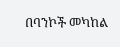በባንኮች መካከል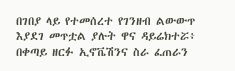በገበያ ላይ የተመሰረተ የገንዘብ ልውውጥ እያደገ መጥቷል ያሉት ዋና ዳይሬክተሯ፥ በቀጣይ ዘርፉ ኢኖቬሽንና ስራ ፈጠራን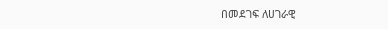በመደገፍ ለሀገራዊ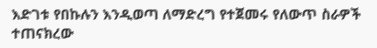እድገቱ የበኩሉን እንዲወጣ ለማድረግ የተጀመሩ የለውጥ ስራዎች ተጠናክረው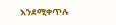እንደሚቀጥሉ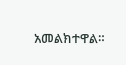አመልክተዋል።